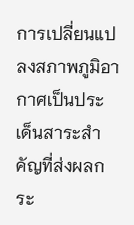การเปลี่ยนแปลงสภาพภูมิอากาศเป็นประเด็นสาระสำคัญที่ส่งผลกระ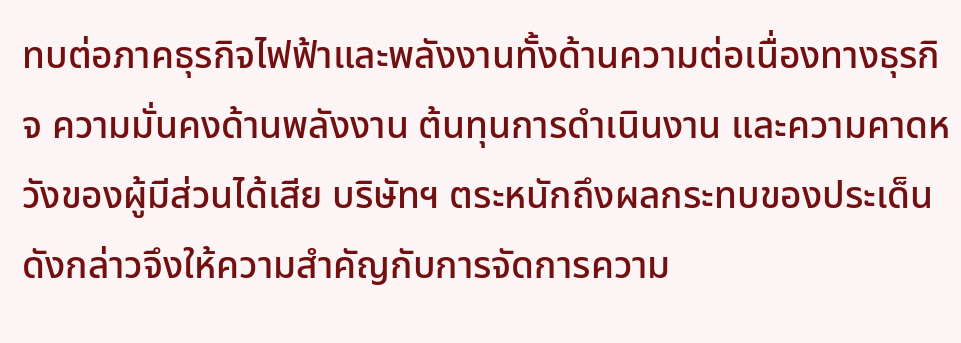ทบต่อภาคธุรกิจไฟฟ้าและพลังงานทั้งด้านความต่อเนื่องทางธุรกิจ ความมั่นคงด้านพลังงาน ต้นทุนการดำเนินงาน และความคาดหวังของผู้มีส่วนได้เสีย บริษัทฯ ตระหนักถึงผลกระทบของประเด็นดังกล่าวจึงให้ความสำคัญกับการจัดการความ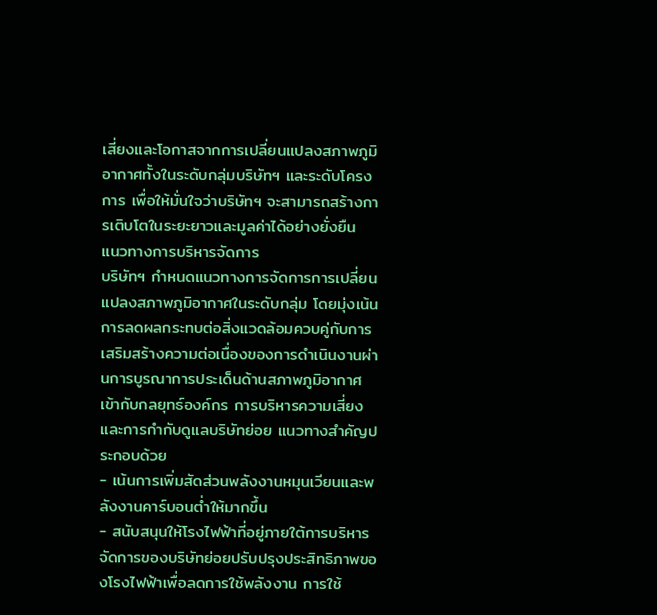เสี่ยงและโอกาสจากการเปลี่ยนแปลงสภาพภูมิอากาศทั้งในระดับกลุ่มบริษัทฯ และระดับโครงการ เพื่อให้มั่นใจว่าบริษัทฯ จะสามารถสร้างการเติบโตในระยะยาวและมูลค่าได้อย่างยั่งยืน
แนวทางการบริหารจัดการ
บริษัทฯ กำหนดแนวทางการจัดการการเปลี่ยนแปลงสภาพภูมิอากาศในระดับกลุ่ม โดยมุ่งเน้นการลดผลกระทบต่อสิ่งแวดล้อมควบคู่กับการเสริมสร้างความต่อเนื่องของการดำเนินงานผ่านการบูรณาการประเด็นด้านสภาพภูมิอากาศเข้ากับกลยุทธ์องค์กร การบริหารความเสี่ยง และการกำกับดูแลบริษัทย่อย แนวทางสำคัญประกอบด้วย
- เน้นการเพิ่มสัดส่วนพลังงานหมุนเวียนและพลังงานคาร์บอนต่ำให้มากขึ้น
- สนับสนุนให้โรงไฟฟ้าที่อยู่ภายใต้การบริหารจัดการของบริษัทย่อยปรับปรุงประสิทธิภาพของโรงไฟฟ้าเพื่อลดการใช้พลังงาน การใช้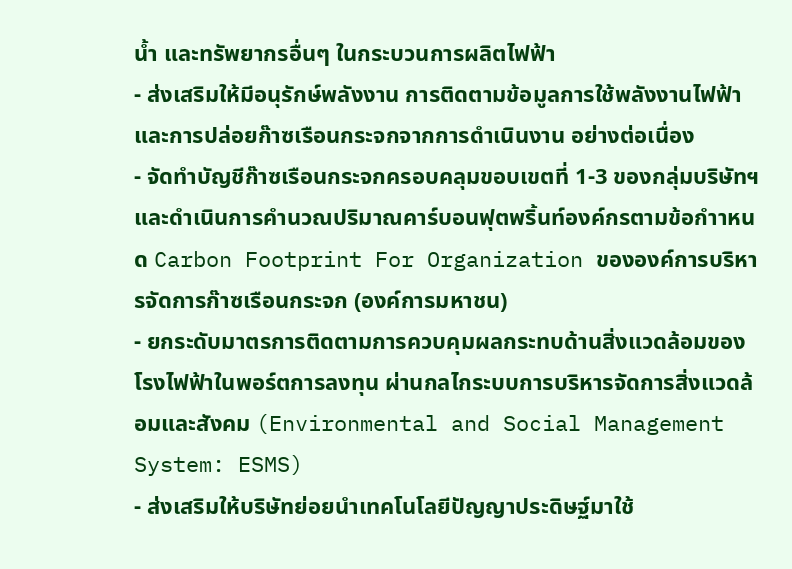น้ำ และทรัพยากรอื่นๆ ในกระบวนการผลิตไฟฟ้า
- ส่งเสริมให้มีอนุรักษ์พลังงาน การติดตามข้อมูลการใช้พลังงานไฟฟ้าและการปล่อยก๊าซเรือนกระจกจากการดำเนินงาน อย่างต่อเนื่อง
- จัดทำบัญชีก๊าซเรือนกระจกครอบคลุมขอบเขตที่ 1-3 ของกลุ่มบริษัทฯ และดำเนินการคำนวณปริมาณคาร์บอนฟุตพริ้นท์องค์กรตามข้อกำาหนด Carbon Footprint For Organization ขององค์การบริหารจัดการก๊าซเรือนกระจก (องค์การมหาชน)
- ยกระดับมาตรการติดตามการควบคุมผลกระทบด้านสิ่งแวดล้อมของโรงไฟฟ้าในพอร์ตการลงทุน ผ่านกลไกระบบการบริหารจัดการสิ่งแวดล้อมและสังคม (Environmental and Social Management System: ESMS)
- ส่งเสริมให้บริษัทย่อยนำเทคโนโลยีปัญญาประดิษฐ์มาใช้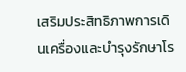เสริมประสิทธิภาพการเดินเครื่องและบำรุงรักษาโร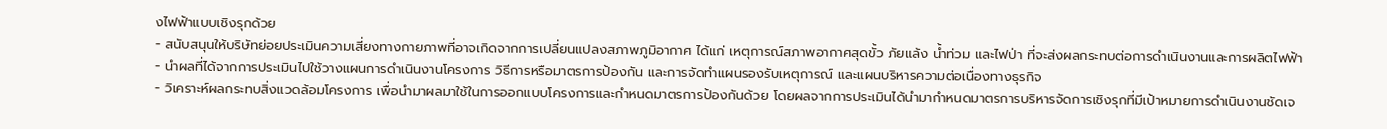งไฟฟ้าแบบเชิงรุกด้วย
- สนับสนุนให้บริษัทย่อยประเมินความเสี่ยงทางกายภาพที่อาจเกิดจากการเปลี่ยนแปลงสภาพภูมิอากาศ ได้แก่ เหตุการณ์สภาพอากาศสุดขั้ว ภัยแล้ง น้ำท่วม และไฟป่า ที่จะส่งผลกระทบต่อการดำเนินงานและการผลิตไฟฟ้า
- นำผลที่ได้จากการประเมินไปใช้วางแผนการดำเนินงานโครงการ วิธีการหรือมาตรการป้องกัน และการจัดทำแผนรองรับเหตุการณ์ และแผนบริหารความต่อเนื่องทางธุรกิจ
- วิเคราะห์ผลกระทบสิ่งแวดล้อมโครงการ เพื่อนำมาผลมาใช้ในการออกแบบโครงการและกำหนดมาตรการป้องกันด้วย โดยผลจากการประเมินได้นำมากำหนดมาตรการบริหารจัดการเชิงรุกที่มีเป้าหมายการดำเนินงานชัดเจ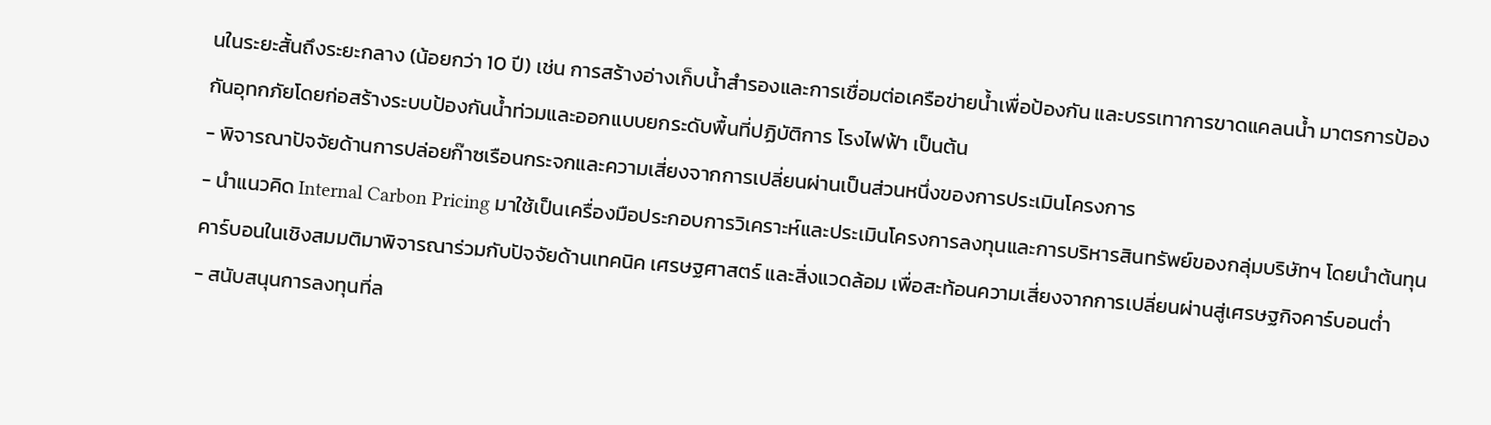นในระยะสั้นถึงระยะกลาง (น้อยกว่า 10 ปี) เช่น การสร้างอ่างเก็บน้ำสำรองและการเชื่อมต่อเครือข่ายน้ำเพื่อป้องกัน และบรรเทาการขาดแคลนน้ำ มาตรการป้องกันอุทกภัยโดยก่อสร้างระบบป้องกันน้ำท่วมและออกแบบยกระดับพื้นที่ปฏิบัติการ โรงไฟฟ้า เป็นต้น
- พิจารณาปัจจัยด้านการปล่อยก๊าซเรือนกระจกและความเสี่ยงจากการเปลี่ยนผ่านเป็นส่วนหนึ่งของการประเมินโครงการ
- นำแนวคิด Internal Carbon Pricing มาใช้เป็นเครื่องมือประกอบการวิเคราะห์และประเมินโครงการลงทุนและการบริหารสินทรัพย์ของกลุ่มบริษัทฯ โดยนำต้นทุนคาร์บอนในเชิงสมมติมาพิจารณาร่วมกับปัจจัยด้านเทคนิค เศรษฐศาสตร์ และสิ่งแวดล้อม เพื่อสะท้อนความเสี่ยงจากการเปลี่ยนผ่านสู่เศรษฐกิจคาร์บอนต่ำ
- สนับสนุนการลงทุนที่ล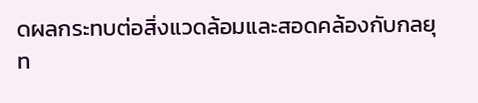ดผลกระทบต่อสิ่งแวดล้อมและสอดคล้องกับกลยุท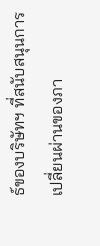ธ์ของบริษัทฯ ที่สนับสนุนการเปลี่ยนผ่านของภา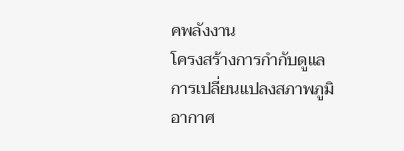คพลังงาน
โครงสร้างการกำกับดูแลการเปลี่ยนแปลงสภาพภูมิอากาศ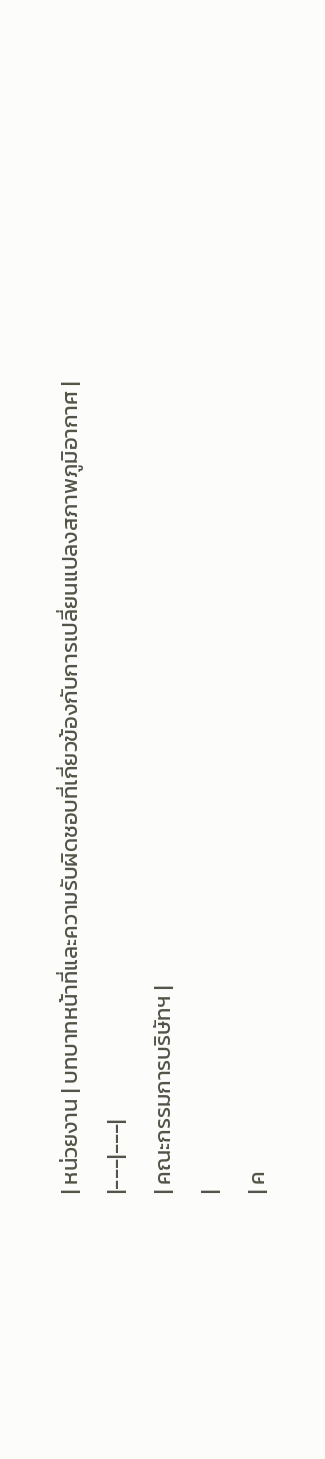| หน่วยงาน | บทบาทหน้าที่และความรับผิดชอบที่เกี่ยวข้องกับการเปลี่ยนแปลงสภาพภูมิอากาศ |
|---|---|
| คณะกรรมการบริษัทฯ |
|
| ค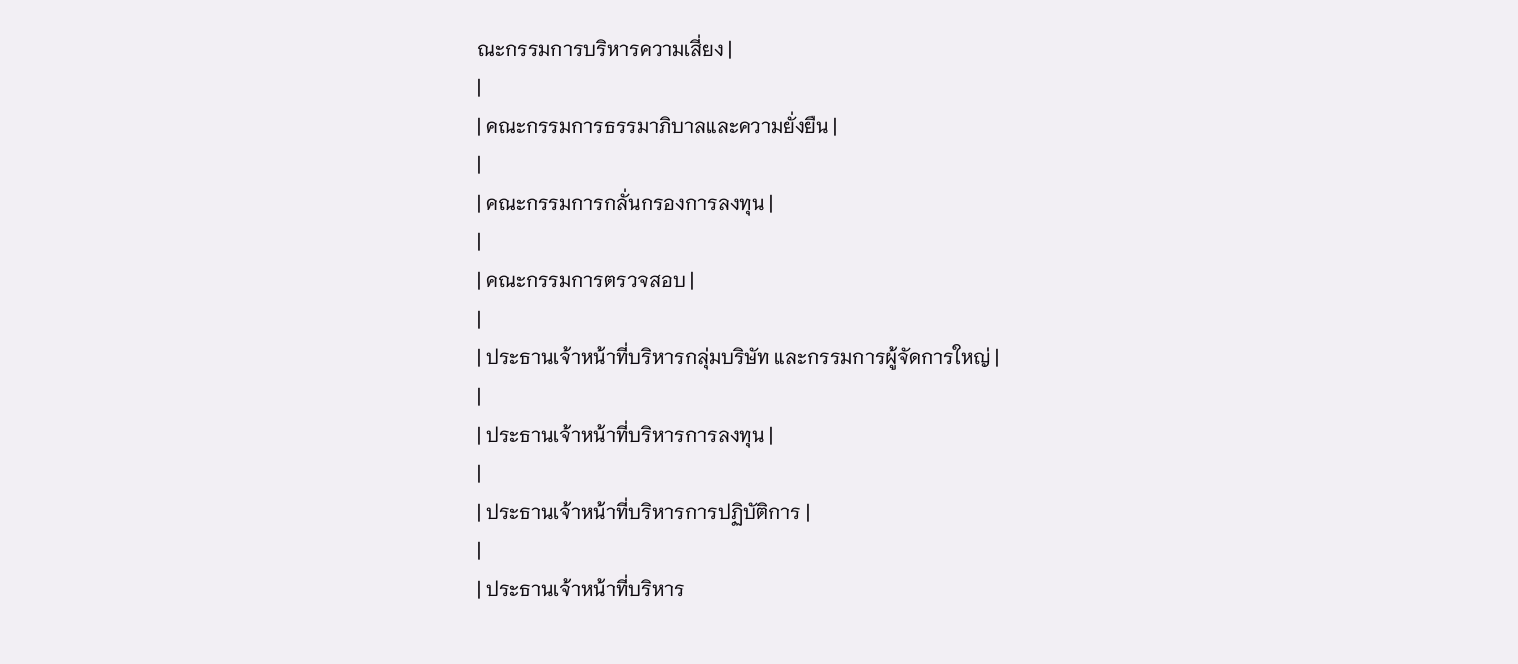ณะกรรมการบริหารความเสี่ยง |
|
| คณะกรรมการธรรมาภิบาลและความยั่งยืน |
|
| คณะกรรมการกลั่นกรองการลงทุน |
|
| คณะกรรมการตรวจสอบ |
|
| ประธานเจ้าหน้าที่บริหารกลุ่มบริษัท และกรรมการผู้จัดการใหญ่ |
|
| ประธานเจ้าหน้าที่บริหารการลงทุน |
|
| ประธานเจ้าหน้าที่บริหารการปฏิบัติการ |
|
| ประธานเจ้าหน้าที่บริหาร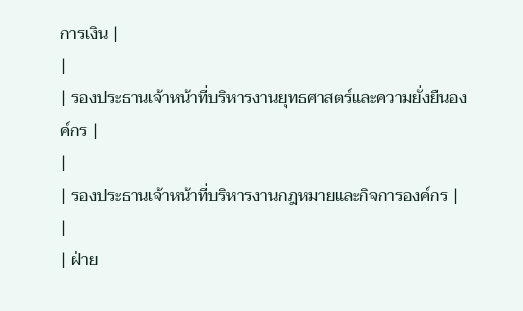การเงิน |
|
| รองประธานเจ้าหน้าที่บริหารงานยุทธศาสตร์และความยั่งยืนองค์กร |
|
| รองประธานเจ้าหน้าที่บริหารงานกฎหมายและกิจการองค์กร |
|
| ฝ่าย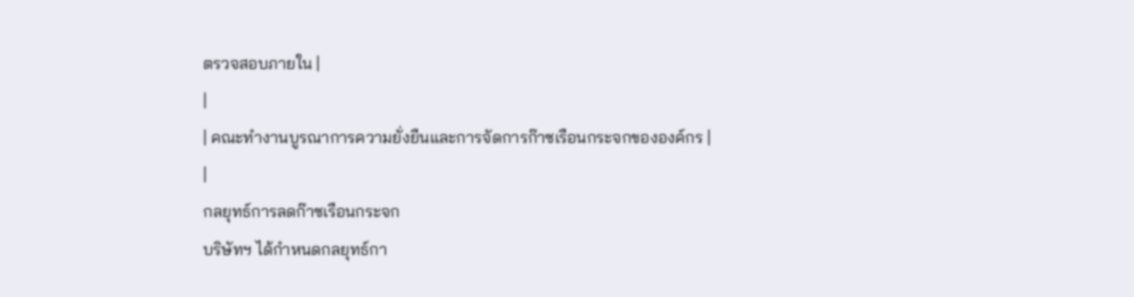ตรวจสอบภายใน |
|
| คณะทำงานบูรณาการความยั่งยืนและการจัดการก๊าซเรือนกระจกขององค์กร |
|
กลยุทธ์การลดก๊าซเรือนกระจก
บริษัทฯ ได้กำหนดกลยุทธ์กา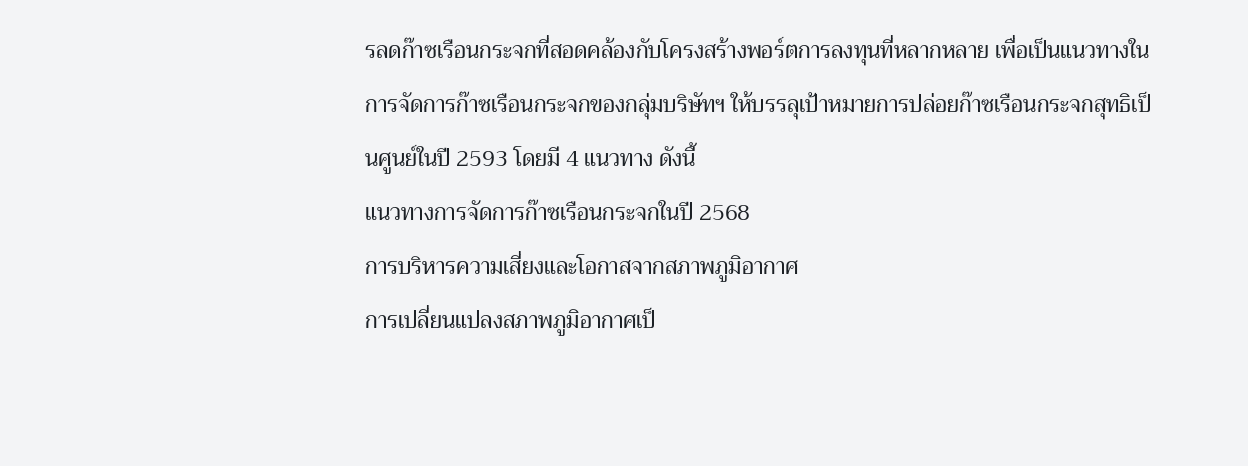รลดก๊าซเรือนกระจกที่สอดคล้องกับโครงสร้างพอร์ตการลงทุนที่หลากหลาย เพื่อเป็นแนวทางในการจัดการก๊าซเรือนกระจกของกลุ่มบริษัทฯ ให้บรรลุเป้าหมายการปล่อยก๊าซเรือนกระจกสุทธิเป็นศูนย์ในปี 2593 โดยมี 4 แนวทาง ดังนี้
แนวทางการจัดการก๊าซเรือนกระจกในปี 2568
การบริหารความเสี่ยงและโอกาสจากสภาพภูมิอากาศ
การเปลี่ยนแปลงสภาพภูมิอากาศเป็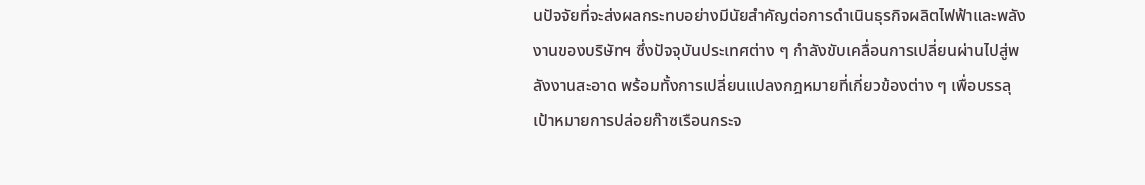นปัจจัยที่จะส่งผลกระทบอย่างมีนัยสำคัญต่อการดำเนินธุรกิจผลิตไฟฟ้าและพลังงานของบริษัทฯ ซึ่งปัจจุบันประเทศต่าง ๆ กำลังขับเคลื่อนการเปลี่ยนผ่านไปสู่พลังงานสะอาด พร้อมทั้งการเปลี่ยนแปลงกฎหมายที่เกี่ยวข้องต่าง ๆ เพื่อบรรลุเป้าหมายการปล่อยก๊าซเรือนกระจ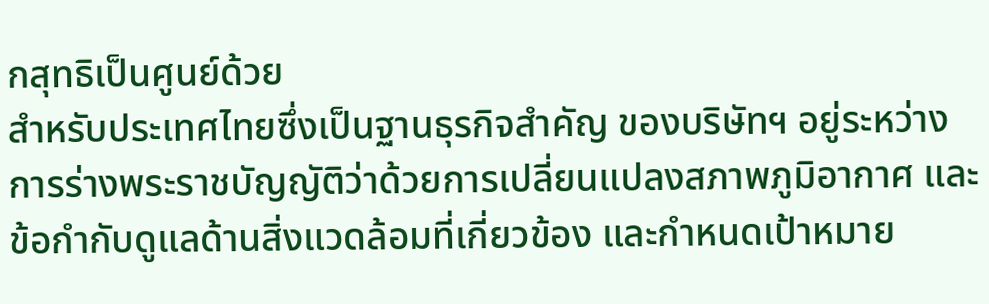กสุทธิเป็นศูนย์ด้วย
สำหรับประเทศไทยซึ่งเป็นฐานธุรกิจสำคัญ ของบริษัทฯ อยู่ระหว่างการร่างพระราชบัญญัติว่าด้วยการเปลี่ยนแปลงสภาพภูมิอากาศ และข้อกำกับดูแลด้านสิ่งแวดล้อมที่เกี่ยวข้อง และกำหนดเป้าหมาย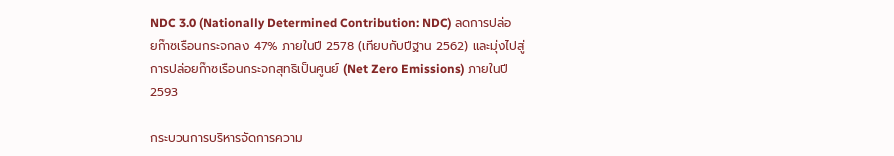NDC 3.0 (Nationally Determined Contribution: NDC) ลดการปล่อยก๊าซเรือนกระจกลง 47% ภายในปี 2578 (เทียบกับปีฐาน 2562) และมุ่งไปสู่การปล่อยก๊าซเรือนกระจกสุทธิเป็นศูนย์ (Net Zero Emissions) ภายในปี 2593

กระบวนการบริหารจัดการความ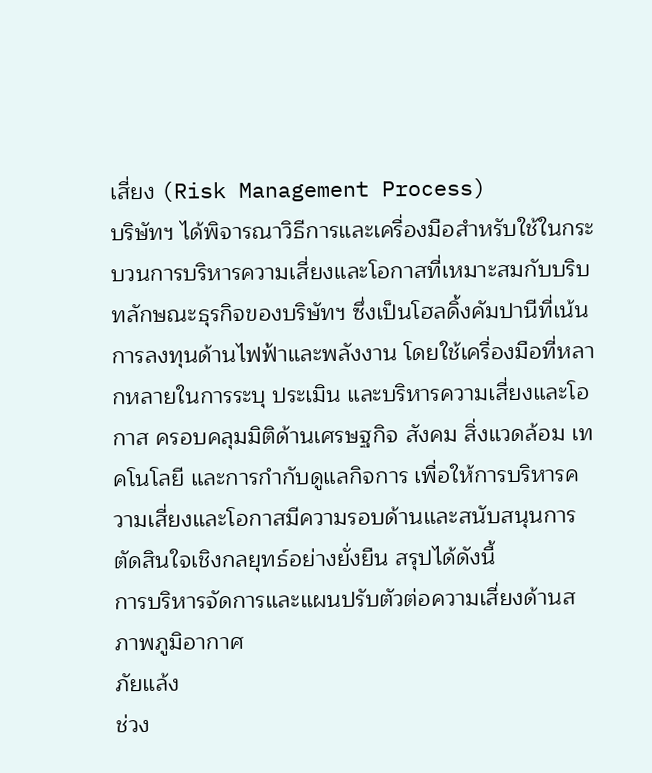เสี่ยง (Risk Management Process)
บริษัทฯ ได้พิจารณาวิธีการและเครื่องมือสำหรับใช้ในกระบวนการบริหารความเสี่ยงและโอกาสที่เหมาะสมกับบริบทลักษณะธุรกิจของบริษัทฯ ซึ่งเป็นโฮลดิ้งคัมปานีที่เน้นการลงทุนด้านไฟฟ้าและพลังงาน โดยใช้เครื่องมือที่หลากหลายในการระบุ ประเมิน และบริหารความเสี่ยงและโอกาส ครอบคลุมมิติด้านเศรษฐกิจ สังคม สิ่งแวดล้อม เทคโนโลยี และการกำกับดูแลกิจการ เพื่อให้การบริหารความเสี่ยงและโอกาสมีความรอบด้านและสนับสนุนการตัดสินใจเชิงกลยุทธ์อย่างยั่งยืน สรุปได้ดังนี้
การบริหารจัดการและแผนปรับตัวต่อความเสี่ยงด้านสภาพภูมิอากาศ
ภัยแล้ง
ช่วง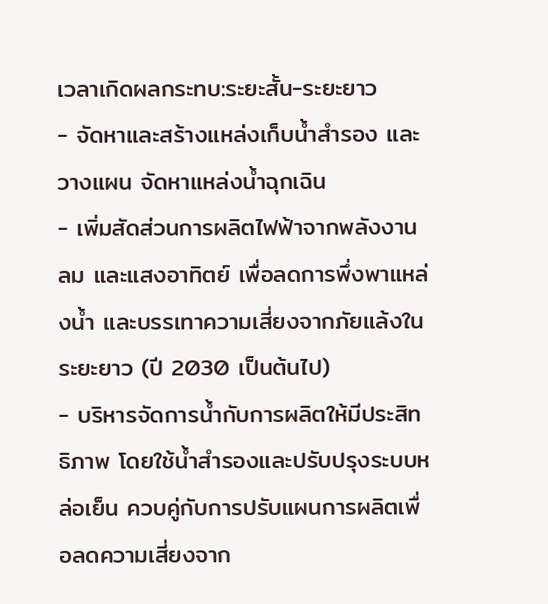เวลาเกิดผลกระทบ:ระยะสั้น-ระยะยาว
- จัดหาและสร้างแหล่งเก็บน้ำสำรอง และวางแผน จัดหาแหล่งน้ำฉุกเฉิน
- เพิ่มสัดส่วนการผลิตไฟฟ้าจากพลังงานลม และแสงอาทิตย์ เพื่อลดการพึ่งพาแหล่งน้ำ และบรรเทาความเสี่ยงจากภัยแล้งในระยะยาว (ปี 2030 เป็นต้นไป)
- บริหารจัดการน้ำกับการผลิตให้มีประสิทธิภาพ โดยใช้น้ำสำรองและปรับปรุงระบบหล่อเย็น ควบคู่กับการปรับแผนการผลิตเพื่อลดความเสี่ยงจาก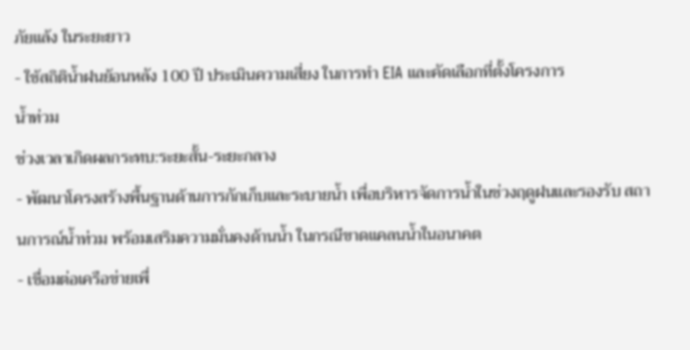ภัยแล้ง ในระยะยาว
- ใช้สถิติน้ำฝนย้อนหลัง 100 ปี ประเมินความเสี่ยง ในการทำ EIA และคัดเลือกที่ตั้งโครงการ
น้ำท่วม
ช่วงเวลาเกิดผลกระทบ:ระยะสั้น-ระยะกลาง
- พัฒนาโครงสร้างพื้นฐานด้านการกักเก็บและระบายน้ำ เพื่อบริหารจัดการน้ำในช่วงฤดูฝนและรองรับ สถานการณ์น้ำท่วม พร้อมเสริมความมั่นคงด้านน้ำ ในกรณีขาดแคลนน้ำในอนาคต
- เชื่อมต่อเครือข่ายเพื่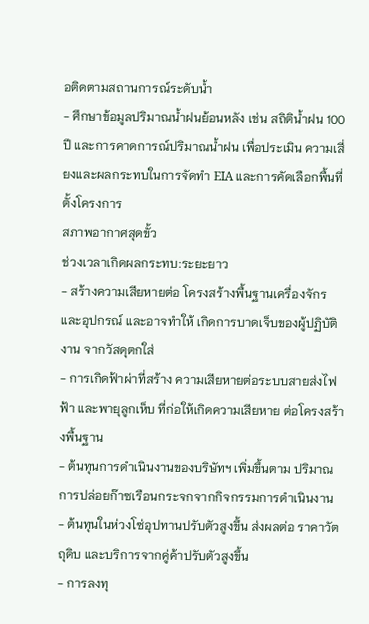อติดตามสถานการณ์ระดับน้ำ
- ศึกษาข้อมูลปริมาณน้ำฝนย้อนหลัง เช่น สถิติน้ำฝน 100 ปี และการคาดการณ์ปริมาณน้ำฝน เพื่อประเมิน ความเสี่ยงและผลกระทบในการจัดทำ EIA และการคัดเลือกพื้นที่ตั้งโครงการ
สภาพอากาศสุดขั้ว
ช่วงเวลาเกิดผลกระทบ:ระยะยาว
- สร้างความเสียหายต่อ โครงสร้างพื้นฐานเครื่องจักร และอุปกรณ์ และอาจทำให้ เกิดการบาดเจ็บของผู้ปฏิบัติงาน จากวัสดุตกใส่
- การเกิดฟ้าผ่าที่สร้าง ความเสียหายต่อระบบสายส่งไฟฟ้า และพายุลูกเห็บ ที่ก่อให้เกิดความเสียหาย ต่อโครงสร้างพื้นฐาน
- ต้นทุนการดำเนินงานของบริษัทฯ เพิ่มขึ้นตาม ปริมาณการปล่อยก๊าซเรือนกระจกจากกิจกรรมการดำเนินงาน
- ต้นทุนในห่วงโซ่อุปทานปรับตัวสูงขึ้น ส่งผลต่อ ราคาวัตถุดิบ และบริการจากคู่ค้าปรับตัวสูงขึ้น
- การลงทุ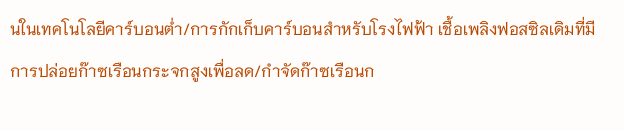นในเทคโนโลยีคาร์บอนต่ำ/การกักเก็บคาร์บอนสำหรับโรงไฟฟ้า เชื้อเพลิงฟอสซิลเดิมที่มีการปล่อยก๊าซเรือนกระจกสูงเพื่อลด/กำจัดก๊าซเรือนก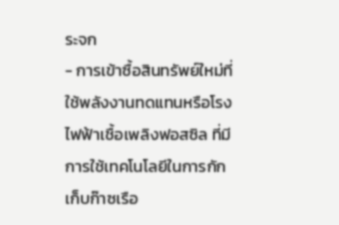ระจก
- การเข้าซื้อสินทรัพย์ใหม่ที่ใช้พลังงานทดแทนหรือโรงไฟฟ้าเชื้อเพลิงฟอสซิล ที่มีการใช้เทคโนโลยีในการกักเก็บก๊าซเรือ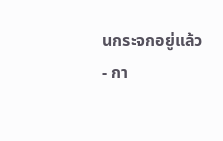นกระจกอยู่แล้ว
- กา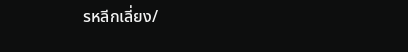รหลีกเลี่ยง/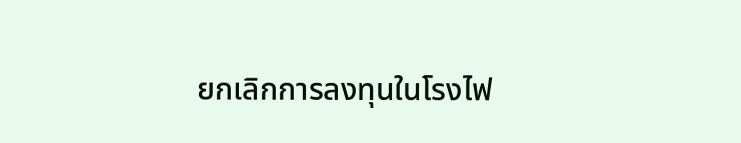ยกเลิกการลงทุนในโรงไฟ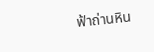ฟ้าถ่านหิน